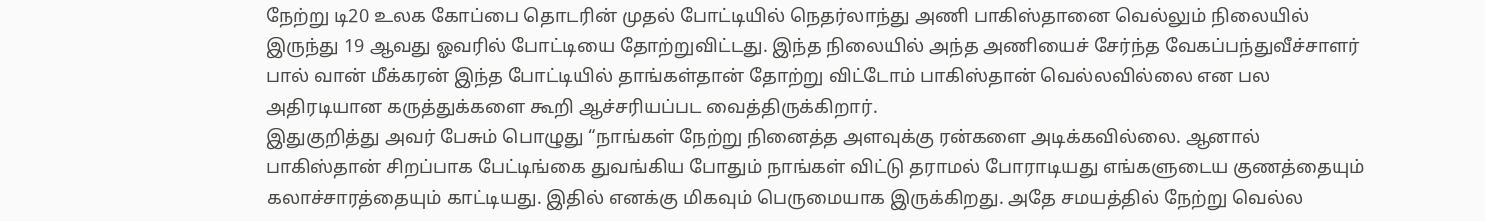நேற்று டி20 உலக கோப்பை தொடரின் முதல் போட்டியில் நெதர்லாந்து அணி பாகிஸ்தானை வெல்லும் நிலையில் இருந்து 19 ஆவது ஓவரில் போட்டியை தோற்றுவிட்டது. இந்த நிலையில் அந்த அணியைச் சேர்ந்த வேகப்பந்துவீச்சாளர் பால் வான் மீக்கரன் இந்த போட்டியில் தாங்கள்தான் தோற்று விட்டோம் பாகிஸ்தான் வெல்லவில்லை என பல அதிரடியான கருத்துக்களை கூறி ஆச்சரியப்பட வைத்திருக்கிறார்.
இதுகுறித்து அவர் பேசும் பொழுது “நாங்கள் நேற்று நினைத்த அளவுக்கு ரன்களை அடிக்கவில்லை. ஆனால் பாகிஸ்தான் சிறப்பாக பேட்டிங்கை துவங்கிய போதும் நாங்கள் விட்டு தராமல் போராடியது எங்களுடைய குணத்தையும் கலாச்சாரத்தையும் காட்டியது. இதில் எனக்கு மிகவும் பெருமையாக இருக்கிறது. அதே சமயத்தில் நேற்று வெல்ல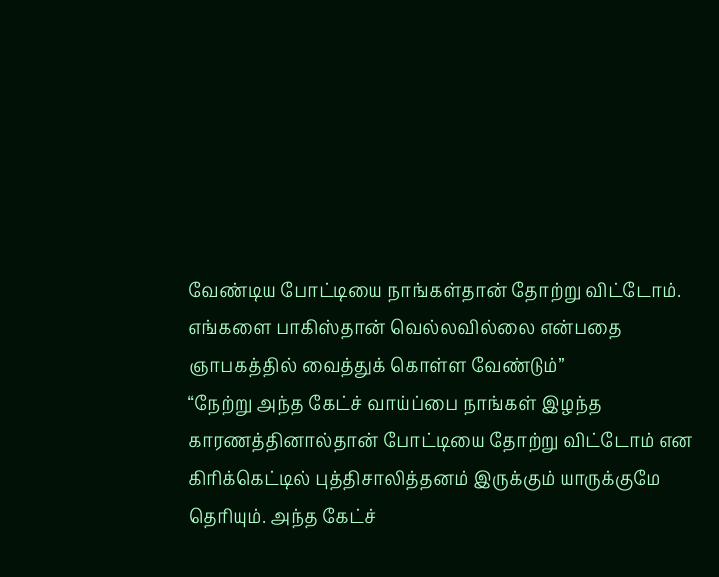வேண்டிய போட்டியை நாங்கள்தான் தோற்று விட்டோம். எங்களை பாகிஸ்தான் வெல்லவில்லை என்பதை ஞாபகத்தில் வைத்துக் கொள்ள வேண்டும்”
“நேற்று அந்த கேட்ச் வாய்ப்பை நாங்கள் இழந்த காரணத்தினால்தான் போட்டியை தோற்று விட்டோம் என கிரிக்கெட்டில் புத்திசாலித்தனம் இருக்கும் யாருக்குமே தெரியும். அந்த கேட்ச்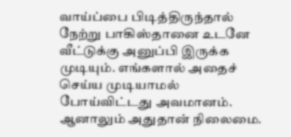வாய்ப்பை பிடித்திருந்தால் நேற்று பாகிஸ்தானை உடனே வீட்டுக்கு அனுப்பி இருக்க முடியும். எங்களால் அதைச் செய்ய முடியாமல் போய்விட்டது அவமானம். ஆனாலும் அதுதான் நிலைமை.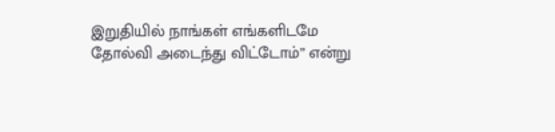இறுதியில் நாங்கள் எங்களிடமே தோல்வி அடைந்து விட்டோம்” என்று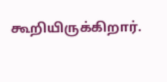கூறியிருக்கிறார்.